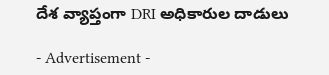దేశ వ్యాప్తంగా DRI అధికారుల దాడులు

- Advertisement -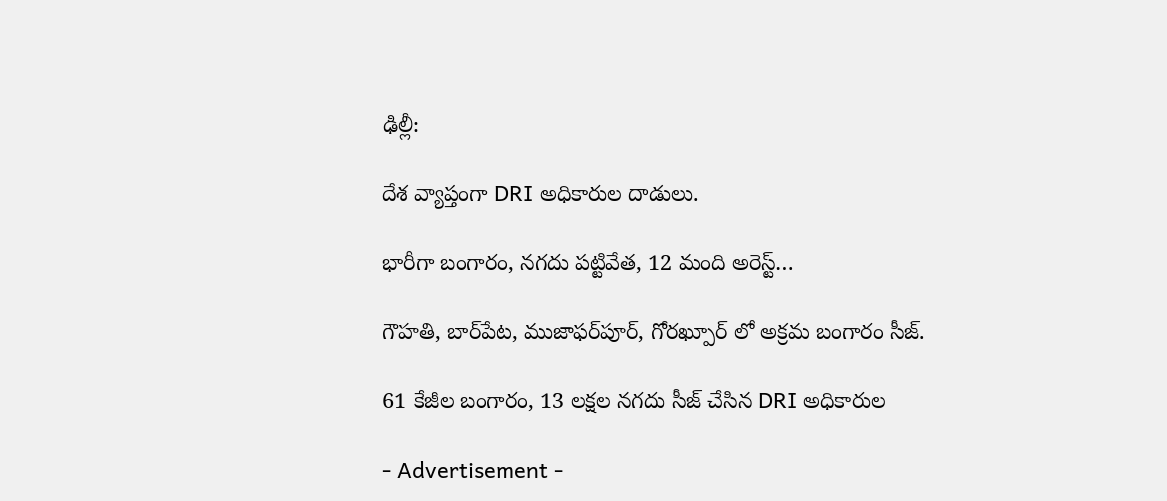ఢిల్లీ:

దేశ వ్యాప్తంగా DRI అధికారుల దాడులు.

భారీగా బంగారం, నగదు పట్టివేత, 12 మంది అరెస్ట్…

గౌహతి, బార్‌పేట, ముజాఫర్‌పూర్, గోరఖ్పూర్ లో అక్రమ బంగారం సీజ్.

61 కేజీల బంగారం, 13 లక్షల నగదు సీజ్ చేసిన DRI అధికారుల

- Advertisement -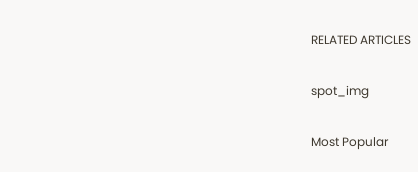RELATED ARTICLES

spot_img

Most Popular